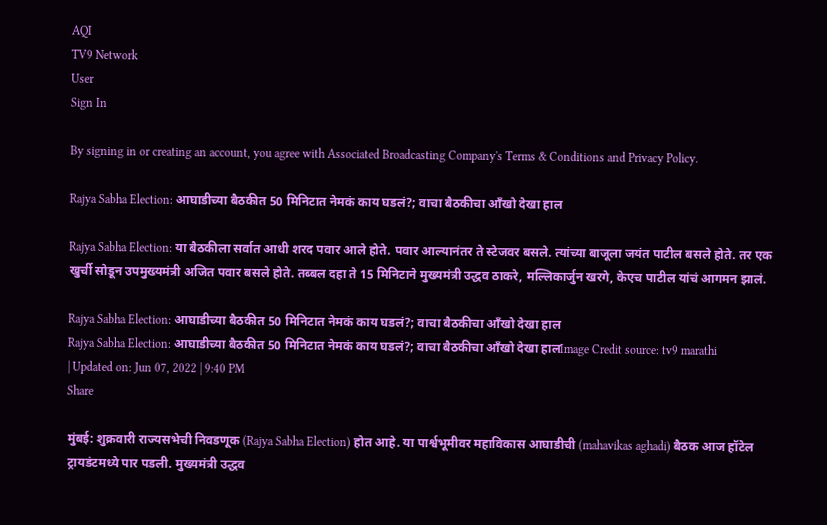AQI
TV9 Network
User
Sign In

By signing in or creating an account, you agree with Associated Broadcasting Company's Terms & Conditions and Privacy Policy.

Rajya Sabha Election: आघाडीच्या बैठकीत 50 मिनिटात नेमकं काय घडलं?; वाचा बैठकीचा आँखो देखा हाल

Rajya Sabha Election: या बैठकीला सर्वात आधी शरद पवार आले होते. पवार आल्यानंतर ते स्टेजवर बसले. त्यांच्या बाजूला जयंत पाटील बसले होते. तर एक खुर्ची सोडून उपमुख्यमंत्री अजित पवार बसले होते. तब्बल दहा ते 15 मिनिटाने मुख्यमंत्री उद्धव ठाकरे, मल्लिकार्जुन खरगे, केएच पाटील यांचं आगमन झालं.

Rajya Sabha Election: आघाडीच्या बैठकीत 50 मिनिटात नेमकं काय घडलं?; वाचा बैठकीचा आँखो देखा हाल
Rajya Sabha Election: आघाडीच्या बैठकीत 50 मिनिटात नेमकं काय घडलं?; वाचा बैठकीचा आँखो देखा हालImage Credit source: tv9 marathi
| Updated on: Jun 07, 2022 | 9:40 PM
Share

मुंबई: शुक्रवारी राज्यसभेची निवडणूक (Rajya Sabha Election) होत आहे. या पार्श्वभूमीवर महाविकास आघाडीची (mahavikas aghadi) बैठक आज हॉटेल ट्रायडंटमध्ये पार पडली. मुख्यमंत्री उद्धव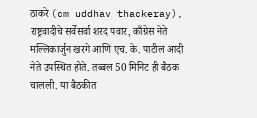ठाकरे (cm uddhav thackeray), राष्ट्रवादीचे सर्वेसर्वा शरद पवार, काँग्रेस नेते मल्लिकार्जुन खरगे आणि एच. के. पाटील आदी नेते उपस्थित होते. तब्बल 50 मिनिट ही बैठक चालली. या बैठकीत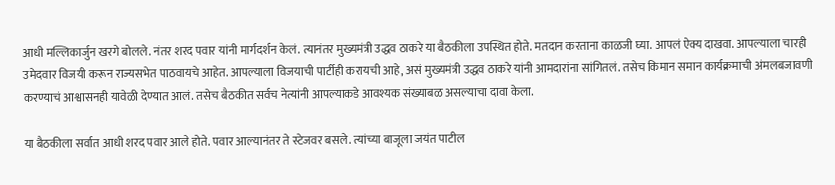आधी मल्लिकार्जुन खरगे बोलले. नंतर शरद पवार यांनी मार्गदर्शन केलं. त्यानंतर मुख्यमंत्री उद्धव ठाकरे या बैठकीला उपस्थित होते. मतदान करताना काळजी घ्या. आपलं ऐक्य दाखवा. आपल्याला चारही उमेदवार विजयी करून राज्यसभेत पाठवायचे आहेत. आपल्याला विजयाची पार्टीही करायची आहे, असं मुख्यमंत्री उद्धव ठाकरे यांनी आमदारांना सांगितलं. तसेच किमान समान कार्यक्रमाची अंमलबजावणी करण्याचं आश्वासनही यावेळी देण्यात आलं. तसेच बैठकीत सर्वच नेत्यांनी आपल्याकडे आवश्यक संख्याबळ असल्याचा दावा केला.

या बैठकीला सर्वात आधी शरद पवार आले होते. पवार आल्यानंतर ते स्टेजवर बसले. त्यांच्या बाजूला जयंत पाटील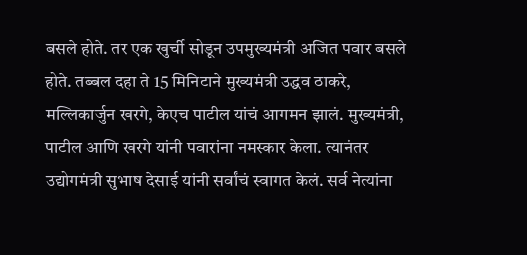बसले होते. तर एक खुर्ची सोडून उपमुख्यमंत्री अजित पवार बसले होते. तब्बल दहा ते 15 मिनिटाने मुख्यमंत्री उद्धव ठाकरे, मल्लिकार्जुन खरगे, केएच पाटील यांचं आगमन झालं. मुख्यमंत्री, पाटील आणि खरगे यांनी पवारांना नमस्कार केला. त्यानंतर उद्योगमंत्री सुभाष देसाई यांनी सर्वांचं स्वागत केलं. सर्व नेत्यांना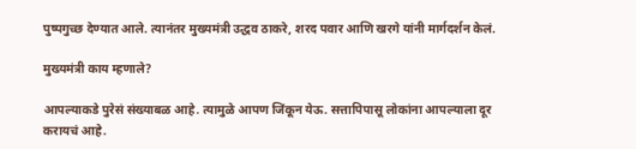पुष्पगुच्छ देण्यात आले. त्यानंतर मुख्यमंत्री उद्धव ठाकरे, शरद पवार आणि खरगे यांनी मार्गदर्शन केलं.

मुख्यमंत्री काय म्हणाले?

आपल्याकडे पुरेसं संख्याबळ आहे. त्यामुळे आपण जिंकून येऊ. सत्तापिपासू लोकांना आपल्याला दूर करायचं आहे.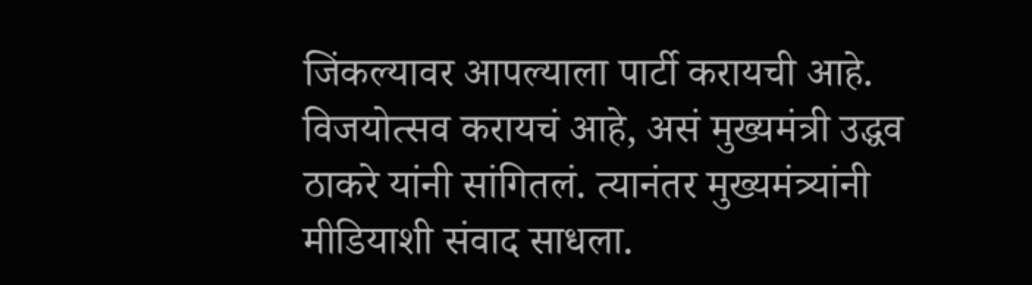जिंकल्यावर आपल्याला पार्टी करायची आहे. विजयोत्सव करायचं आहे, असं मुख्यमंत्री उद्धव ठाकरे यांनी सांगितलं. त्यानंतर मुख्यमंत्र्यांनी मीडियाशी संवाद साधला.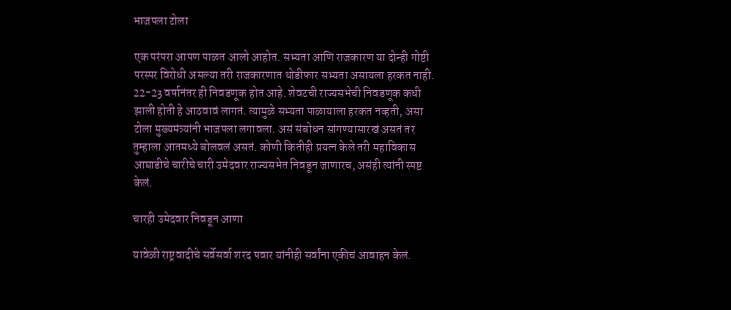भाजपला टोला

एक परंपरा आपण पाळत आलो आहोत. सभ्यता आणि राजकारण या दोन्ही गोष्टी परस्पर विरोधी असल्या तरी राजकारणात थोडीफार सभ्यता असायला हरकत नाही. 22-23 वर्षानंतर ही निवडणूक होत आहे. शेवटची राज्यसभेची निवडणूक कधी झाली होती हे आठवावं लागतं. त्यामुळे सभ्यता पाळायाला हरकत नव्हती, असा टोला मुख्यमंत्र्यांनी भाजपला लगावला. असं संबोधन सांगण्यासारखं असतं तर तुम्हाला आतमध्ये बोलवलं असतं. कोणी कितीही प्रयत्न केले तरी महाविकास आघाडीचे चारीचे चारी उमेदवार राज्यसभेत निवडून जाणारच, असंही त्यांनी स्पष्ट केलं.

चारही उमेदवार निवडून आणा

यावेळी राष्ट्रवादीचे सर्वेसर्वा शरद पवार यांनीही सर्वांना एकीचं आवाहन केलं.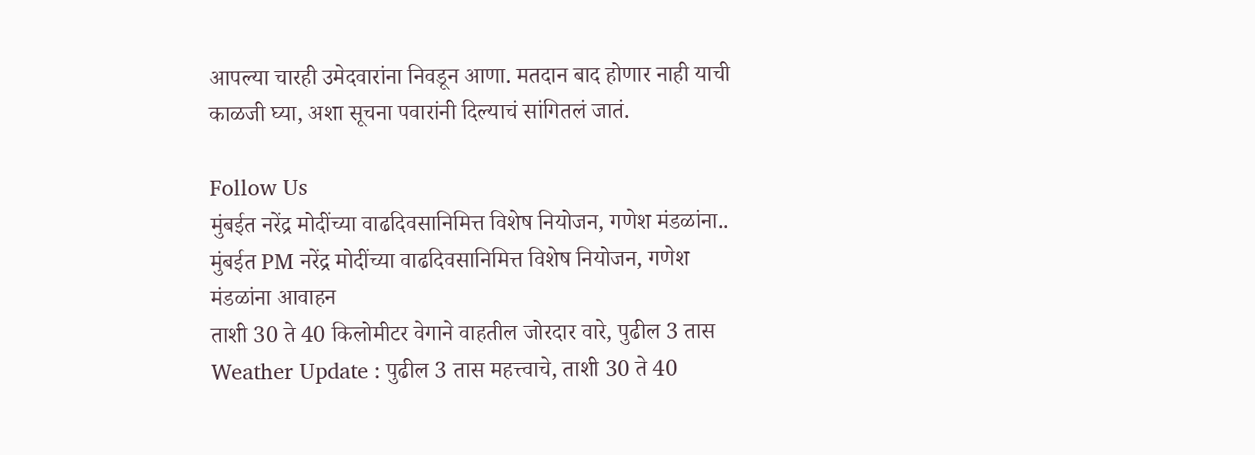आपल्या चारही उमेदवारांना निवडून आणा. मतदान बाद होणार नाही याची काळजी घ्या, अशा सूचना पवारांनी दिल्याचं सांगितलं जातं.

Follow Us
मुंबईत नरेंद्र मोदींच्या वाढदिवसानिमित्त विशेष नियोजन, गणेश मंडळांना..
मुंबईत PM नरेंद्र मोदींच्या वाढदिवसानिमित्त विशेष नियोजन, गणेश मंडळांना आवाहन
ताशी 30 ते 40 किलोमीटर वेगाने वाहतील जोरदार वारे, पुढील 3 तास
Weather Update : पुढील 3 तास महत्त्वाचे, ताशी 30 ते 40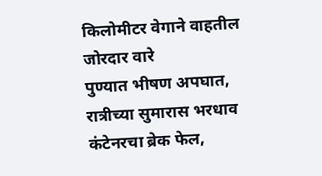किलोमीटर वेगाने वाहतील जोरदार वारे
पुण्यात भीषण अपघात, रात्रीच्या सुमारास भरधाव कंटेनरचा ब्रेक फेल,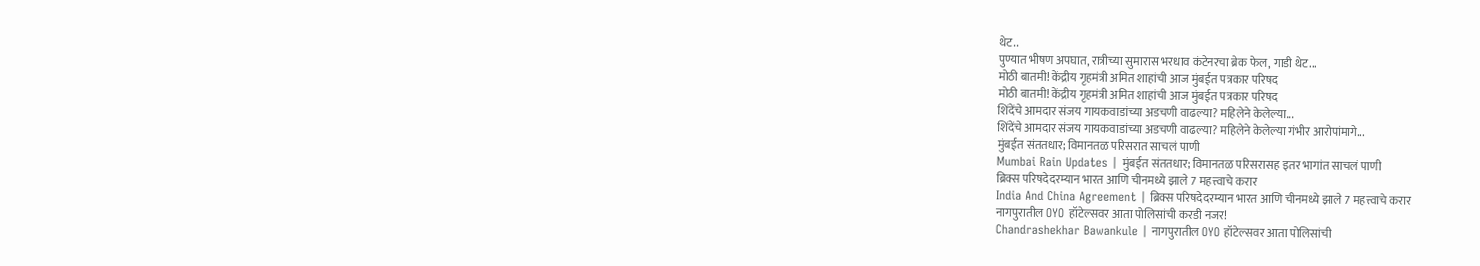थेट..
पुण्यात भीषण अपघात, रात्रीच्या सुमारास भरधाव कंटेनरचा ब्रेक फेल, गाडी थेट...
मोठी बातमी! केंद्रीय गृहमंत्री अमित शाहांची आज मुंबईत पत्रकार परिषद
मोठी बातमी! केंद्रीय गृहमंत्री अमित शाहांची आज मुंबईत पत्रकार परिषद
शिंदेंचे आमदार संजय गायकवाडांच्या अडचणी वाढल्या? महिलेने केलेल्या...
शिंदेंचे आमदार संजय गायकवाडांच्या अडचणी वाढल्या? महिलेने केलेल्या गंभीर आरोपांमागे...
मुंबईत संततधार; विमानतळ परिसरात साचलं पाणी
Mumbai Rain Updates | मुंबईत संततधार; विमानतळ परिसरासह इतर भागांत साचलं पाणी
ब्रिक्स परिषदेदरम्यान भारत आणि चीनमध्ये झाले 7 महत्त्वाचे करार
India And China Agreement | ब्रिक्स परिषदेदरम्यान भारत आणि चीनमध्ये झाले 7 महत्त्वाचे करार
नागपुरातील OYO हॉटेल्सवर आता पोलिसांची करडी नजर!
Chandrashekhar Bawankule | नागपुरातील OYO हॉटेल्सवर आता पोलिसांची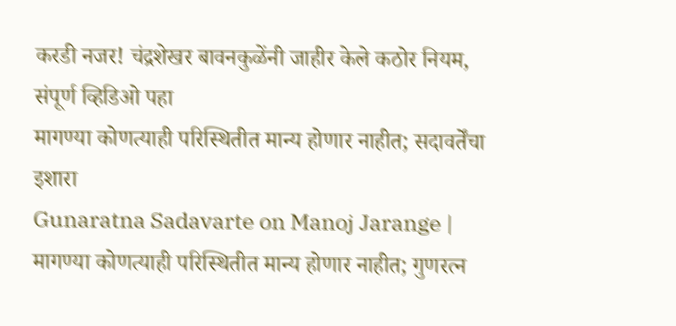करडी नजर! चंद्रशेखर बावनकुळेंनी जाहीर केले कठोर नियम, संपूर्ण व्हिडिओ पहा
मागण्या कोणत्याही परिस्थितीत मान्य होणार नाहीत; सदावर्तेंचा इशारा
Gunaratna Sadavarte on Manoj Jarange | मागण्या कोणत्याही परिस्थितीत मान्य होणार नाहीत; गुणरत्न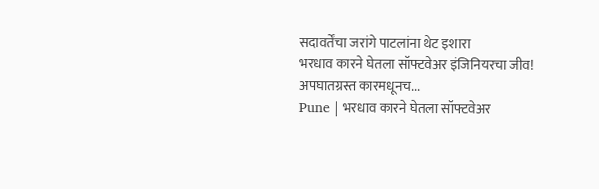सदावर्तेंचा जरांगे पाटलांना थेट इशारा
भरधाव कारने घेतला सॉफ्टवेअर इंजिनियरचा जीव! अपघातग्रस्त कारमधूनच...
Pune | भरधाव कारने घेतला सॉफ्टवेअर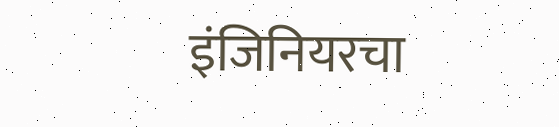इंजिनियरचा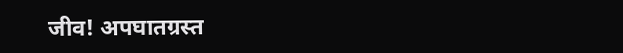जीव! अपघातग्रस्त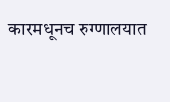कारमधूनच रुग्णालयात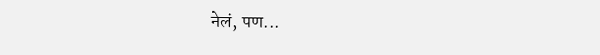नेलं, पण...